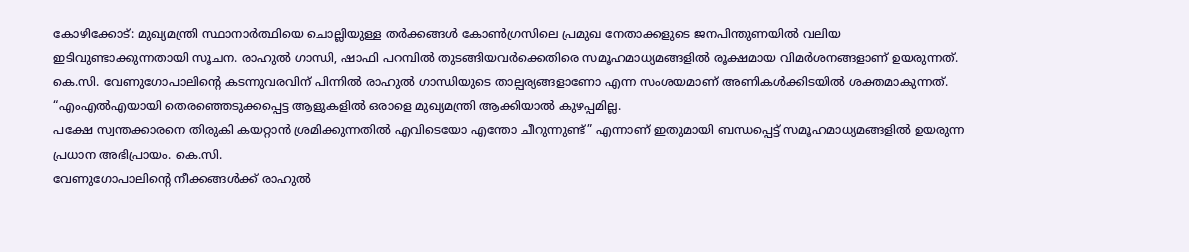കോഴിക്കോട്: മുഖ്യമന്ത്രി സ്ഥാനാർത്ഥിയെ ചൊല്ലിയുള്ള തർക്കങ്ങൾ കോൺഗ്രസിലെ പ്രമുഖ നേതാക്കളുടെ ജനപിന്തുണയിൽ വലിയ ഇടിവുണ്ടാക്കുന്നതായി സൂചന. രാഹുൽ ഗാന്ധി, ഷാഫി പറമ്പിൽ തുടങ്ങിയവർക്കെതിരെ സമൂഹമാധ്യമങ്ങളിൽ രൂക്ഷമായ വിമർശനങ്ങളാണ് ഉയരുന്നത്.
കെ.സി. വേണുഗോപാലിന്റെ കടന്നുവരവിന് പിന്നിൽ രാഹുൽ ഗാന്ധിയുടെ താല്പര്യങ്ങളാണോ എന്ന സംശയമാണ് അണികൾക്കിടയിൽ ശക്തമാകുന്നത്.
“എംഎൽഎയായി തെരഞ്ഞെടുക്കപ്പെട്ട ആളുകളിൽ ഒരാളെ മുഖ്യമന്ത്രി ആക്കിയാൽ കുഴപ്പമില്ല.
പക്ഷേ സ്വന്തക്കാരനെ തിരുകി കയറ്റാൻ ശ്രമിക്കുന്നതിൽ എവിടെയോ എന്തോ ചീറുന്നുണ്ട്” എന്നാണ് ഇതുമായി ബന്ധപ്പെട്ട് സമൂഹമാധ്യമങ്ങളിൽ ഉയരുന്ന പ്രധാന അഭിപ്രായം. കെ.സി.
വേണുഗോപാലിന്റെ നീക്കങ്ങൾക്ക് രാഹുൽ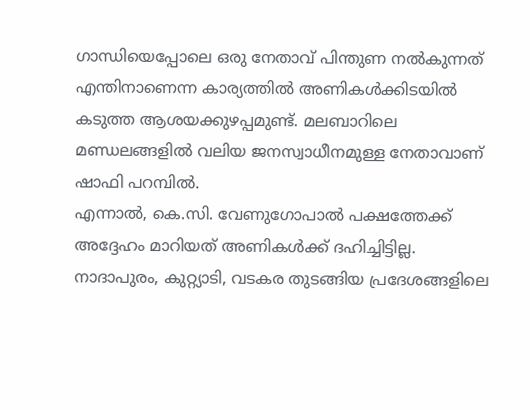ഗാന്ധിയെപ്പോലെ ഒരു നേതാവ് പിന്തുണ നൽകുന്നത് എന്തിനാണെന്ന കാര്യത്തിൽ അണികൾക്കിടയിൽ കടുത്ത ആശയക്കുഴപ്പമുണ്ട്. മലബാറിലെ മണ്ഡലങ്ങളിൽ വലിയ ജനസ്വാധീനമുള്ള നേതാവാണ് ഷാഫി പറമ്പിൽ.
എന്നാൽ, കെ.സി. വേണുഗോപാൽ പക്ഷത്തേക്ക് അദ്ദേഹം മാറിയത് അണികൾക്ക് ദഹിച്ചിട്ടില്ല.
നാദാപുരം, കുറ്റ്യാടി, വടകര തുടങ്ങിയ പ്രദേശങ്ങളിലെ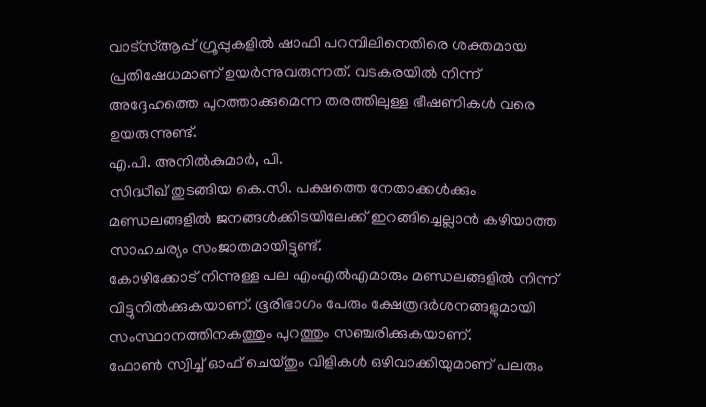വാട്സ്ആപ്പ് ഗ്രൂപ്പുകളിൽ ഷാഫി പറമ്പിലിനെതിരെ ശക്തമായ പ്രതിഷേധമാണ് ഉയർന്നുവരുന്നത്. വടകരയിൽ നിന്ന് അദ്ദേഹത്തെ പുറത്താക്കുമെന്ന തരത്തിലുള്ള ഭീഷണികൾ വരെ ഉയരുന്നുണ്ട്.
എ.പി. അനിൽകുമാർ, പി.
സിദ്ധീഖ് തുടങ്ങിയ കെ.സി. പക്ഷത്തെ നേതാക്കൾക്കും മണ്ഡലങ്ങളിൽ ജനങ്ങൾക്കിടയിലേക്ക് ഇറങ്ങിച്ചെല്ലാൻ കഴിയാത്ത സാഹചര്യം സംജാതമായിട്ടുണ്ട്.
കോഴിക്കോട് നിന്നുള്ള പല എംഎൽഎമാരും മണ്ഡലങ്ങളിൽ നിന്ന് വിട്ടുനിൽക്കുകയാണ്. ഭൂരിഭാഗം പേരും ക്ഷേത്രദർശനങ്ങളുമായി സംസ്ഥാനത്തിനകത്തും പുറത്തും സഞ്ചരിക്കുകയാണ്.
ഫോൺ സ്വിച്ച് ഓഫ് ചെയ്തും വിളികൾ ഒഴിവാക്കിയുമാണ് പലരും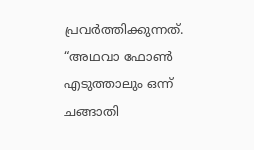പ്രവർത്തിക്കുന്നത്. “അഥവാ ഫോൺ എടുത്താലും ഒന്ന് ചങ്ങാതി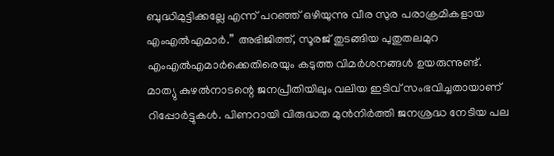ബുദ്ധിമുട്ടിക്കല്ലേ എന്ന് പറഞ്ഞ് ഒഴിയുന്നു വീര സുര പരാക്രമികളായ എംഎൽഎമാർ.” അഭിജിത്ത്, സൂരജ് തുടങ്ങിയ പുതുതലമുറ എംഎൽഎമാർക്കെതിരെയും കടുത്ത വിമർശനങ്ങൾ ഉയരുന്നുണ്ട്.
മാത്യു കുഴൽനാടന്റെ ജനപ്രീതിയിലും വലിയ ഇടിവ് സംഭവിച്ചതായാണ് റിപ്പോർട്ടുകൾ. പിണറായി വിരുദ്ധത മുൻനിർത്തി ജനശ്രദ്ധ നേടിയ പല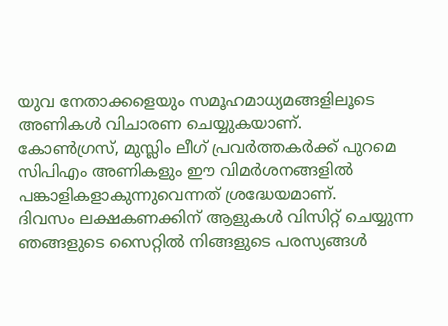യുവ നേതാക്കളെയും സമൂഹമാധ്യമങ്ങളിലൂടെ അണികൾ വിചാരണ ചെയ്യുകയാണ്.
കോൺഗ്രസ്, മുസ്ലിം ലീഗ് പ്രവർത്തകർക്ക് പുറമെ സിപിഎം അണികളും ഈ വിമർശനങ്ങളിൽ പങ്കാളികളാകുന്നുവെന്നത് ശ്രദ്ധേയമാണ്.
ദിവസം ലക്ഷകണക്കിന് ആളുകൾ വിസിറ്റ് ചെയ്യുന്ന ഞങ്ങളുടെ സൈറ്റിൽ നിങ്ങളുടെ പരസ്യങ്ങൾ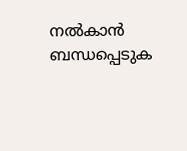നൽകാൻ ബന്ധപ്പെടുക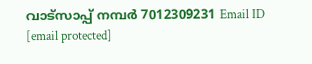വാട്സാപ്പ് നമ്പർ 7012309231 Email ID [email protected]